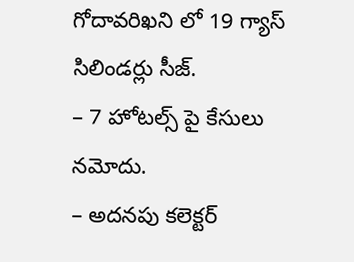గోదావరిఖని లో 19 గ్యాస్ సిలిండర్లు సీజ్.
– 7 హోటల్స్ పై కేసులు నమోదు.
– అదనపు కలెక్టర్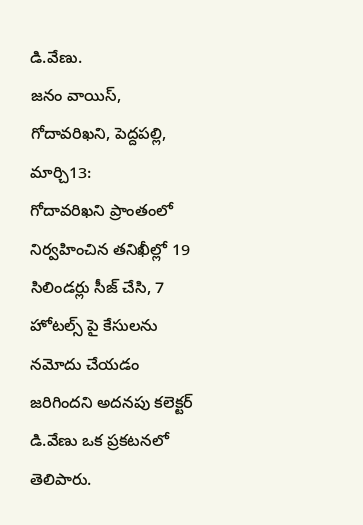డి.వేణు.
జనం వాయిస్, గోదావరిఖని, పెద్దపల్లి, మార్చి13:
గోదావరిఖని ప్రాంతంలో నిర్వహించిన తనిఖీల్లో 19 సిలిండర్లు సీజ్ చేసి, 7 హోటల్స్ పై కేసులను నమోదు చేయడం జరిగిందని అదనపు కలెక్టర్ డి.వేణు ఒక ప్రకటనలో తెలిపారు.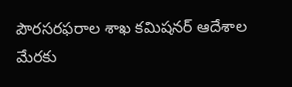పౌరసరఫరాల శాఖ కమిషనర్ ఆదేశాల మేరకు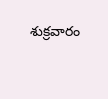శుక్రవారం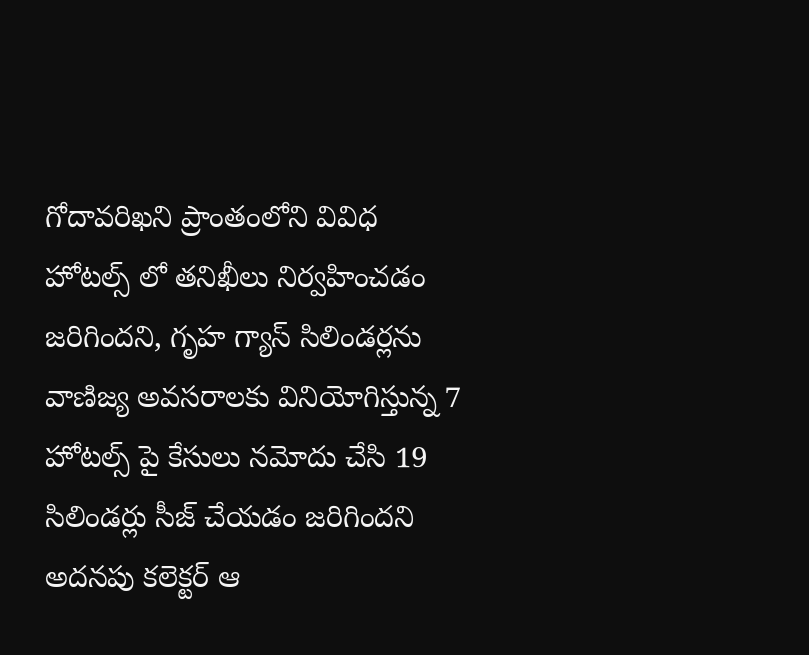గోదావరిఖని ప్రాంతంలోని వివిధ హోటల్స్ లో తనిఖీలు నిర్వహించడం జరిగిందని, గృహ గ్యాస్ సిలిండర్లను వాణిజ్య అవసరాలకు వినియోగిస్తున్న 7 హోటల్స్ పై కేసులు నమోదు చేసి 19 సిలిండర్లు సీజ్ చేయడం జరిగిందని అదనపు కలెక్టర్ ఆ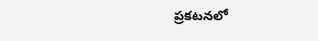ప్రకటనలో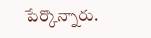పేర్కొన్నారు.